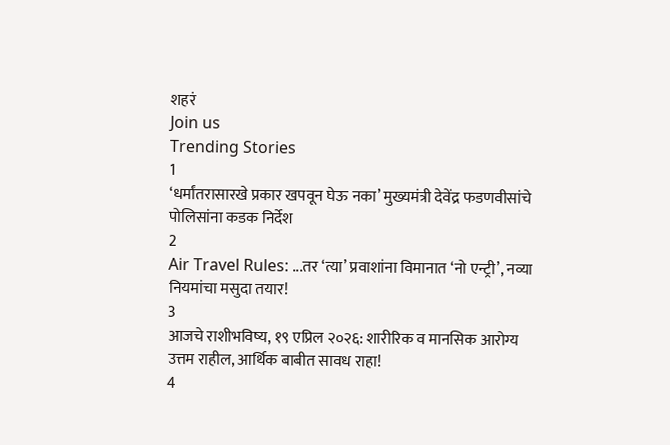शहरं
Join us
Trending Stories
1
‘धर्मांतरासारखे प्रकार खपवून घेऊ नका’ मुख्यमंत्री देवेंद्र फडणवीसांचे पोलिसांना कडक निर्देश
2
Air Travel Rules: ...तर ‘त्या’ प्रवाशांना विमानात ‘नो एन्ट्री’, नव्या नियमांचा मसुदा तयार!
3
आजचे राशीभविष्य, १९ एप्रिल २०२६: शारीरिक व मानसिक आरोग्य उत्तम राहील, आर्थिक बाबीत सावध राहा!
4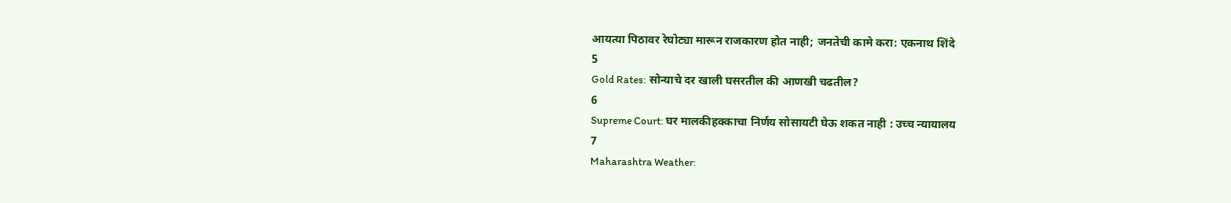आयत्या पिठावर रेघोट्या मारून राजकारण होत नाही; जनतेची कामे करा: एकनाथ शिंदे
5
Gold Rates: सोन्याचे दर खाली घसरतील की आणखी चढतील?
6
Supreme Court: घर मालकीहक्काचा निर्णय सोसायटी घेऊ शकत नाही : उच्च न्यायालय
7
Maharashtra Weather: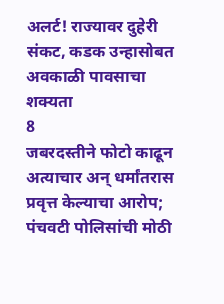अलर्ट! राज्यावर दुहेरी संकट, कडक उन्हासोबत अवकाळी पावसाचा शक्यता
8
जबरदस्तीने फोटो काढून अत्याचार अन् धर्मांतरास प्रवृत्त केल्याचा आरोप;  पंचवटी पोलिसांची मोठी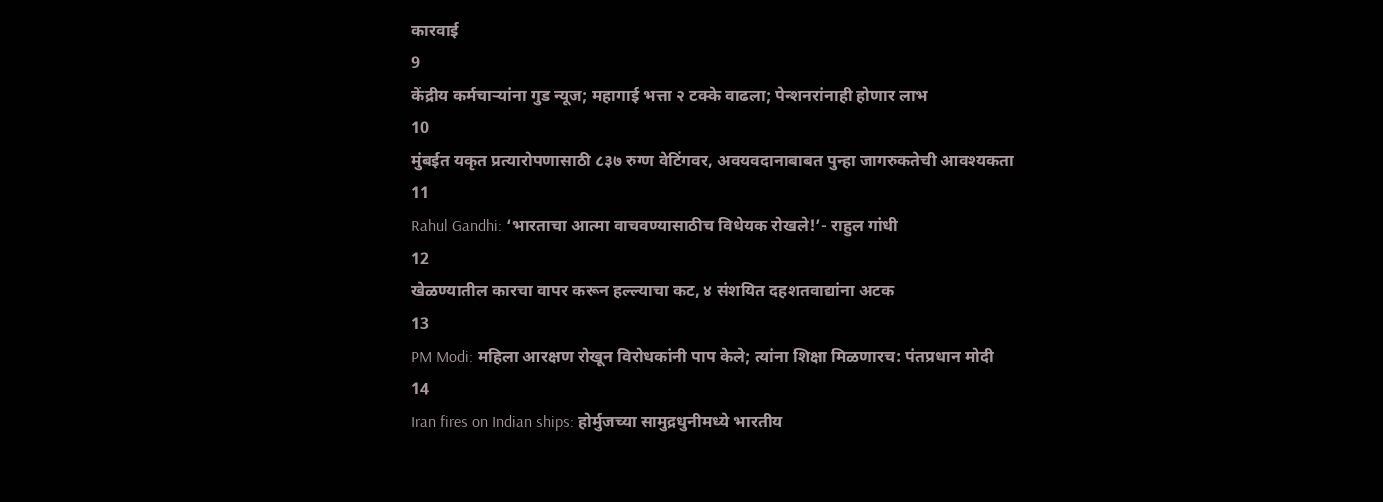कारवाई
9
केंद्रीय कर्मचाऱ्यांना गुड न्यूज; महागाई भत्ता २ टक्के वाढला; पेन्शनरांनाही होणार लाभ
10
मुंबईत यकृत प्रत्यारोपणासाठी ८३७ रुग्ण वेटिंगवर, अवयवदानाबाबत पुन्हा जागरुकतेची आवश्यकता
11
Rahul Gandhi: ‘भारताचा आत्मा वाचवण्यासाठीच विधेयक रोखले!’- राहुल गांधी
12
खेळण्यातील कारचा वापर करून हल्ल्याचा कट, ४ संशयित दहशतवाद्यांना अटक
13
PM Modi: महिला आरक्षण रोखून विरोधकांनी पाप केले; त्यांना शिक्षा मिळणारच: पंतप्रधान मोदी
14
Iran fires on Indian ships: होर्मुजच्या सामुद्रधुनीमध्ये भारतीय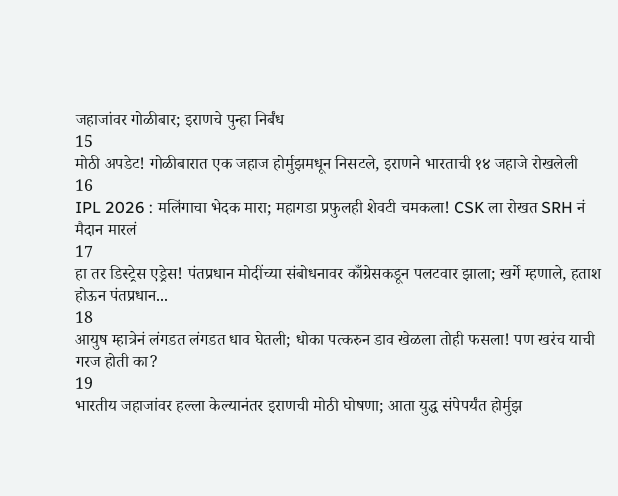जहाजांवर गोळीबार; इराणचे पुन्हा निर्बंध
15
मोठी अपडेट! गोळीबारात एक जहाज होर्मुझमधून निसटले, इराणने भारताची १४ जहाजे रोखलेली
16
IPL 2026 : मलिंगाचा भेदक मारा; महागडा प्रफुलही शेवटी चमकला! CSK ला रोखत SRH नं मैदान मारलं
17
हा तर डिस्ट्रेस एड्रेस! पंतप्रधान मोदींच्या संबोधनावर काँग्रेसकडून पलटवार झाला; खर्गे म्हणाले, हताश होऊन पंतप्रधान...
18
आयुष म्हात्रेनं लंगडत लंगडत धाव घेतली; धोका पत्करुन डाव खेळला तोही फसला! पण खरंच याची गरज होती का?
19
भारतीय जहाजांवर हल्ला केल्यानंतर इराणची मोठी घोषणा; आता युद्ध संपेपर्यंत होर्मुझ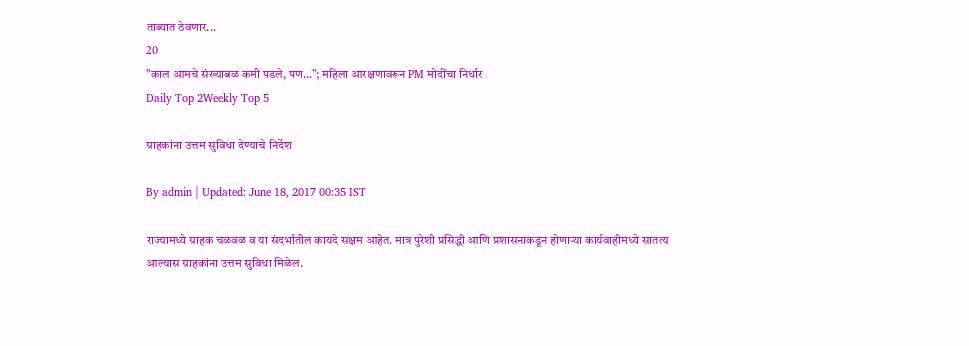ताब्यात ठेवणार...
20
"काल आमचे संख्याबळ कमी पडले, पण..."; महिला आरक्षणावरून PM मोदींचा निर्धार
Daily Top 2Weekly Top 5

ग्राहकांना उत्तम सुविधा देण्याचे निर्देश

By admin | Updated: June 18, 2017 00:35 IST

राज्यामध्ये ग्राहक चळवळ व या संदर्भातील कायदे सक्षम आहेत. मात्र पुरेशी प्रसिद्धी आणि प्रशासनाकडून होणाऱ्या कार्यवाहीमध्ये सातत्य आल्यास ग्राहकांना उत्तम सुविधा मिळेल.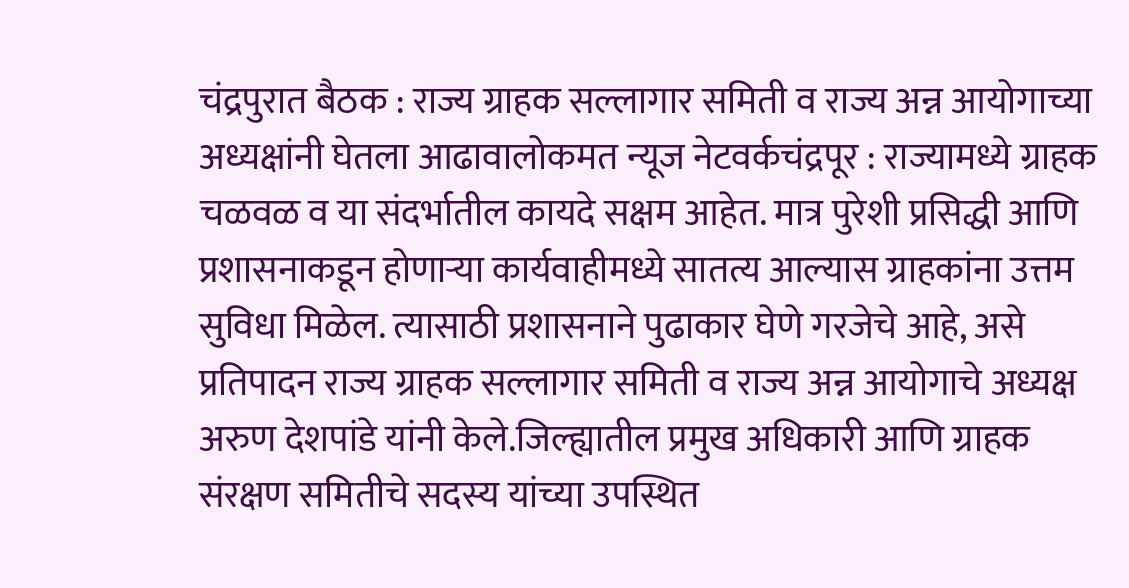चंद्रपुरात बैठक : राज्य ग्राहक सल्लागार समिती व राज्य अन्न आयोगाच्या अध्यक्षांनी घेतला आढावालोकमत न्यूज नेटवर्कचंद्रपूर : राज्यामध्ये ग्राहक चळवळ व या संदर्भातील कायदे सक्षम आहेत. मात्र पुरेशी प्रसिद्धी आणि प्रशासनाकडून होणाऱ्या कार्यवाहीमध्ये सातत्य आल्यास ग्राहकांना उत्तम सुविधा मिळेल. त्यासाठी प्रशासनाने पुढाकार घेणे गरजेचे आहे, असे प्रतिपादन राज्य ग्राहक सल्लागार समिती व राज्य अन्न आयोगाचे अध्यक्ष अरुण देशपांडे यांनी केले.जिल्ह्यातील प्रमुख अधिकारी आणि ग्राहक संरक्षण समितीचे सदस्य यांच्या उपस्थित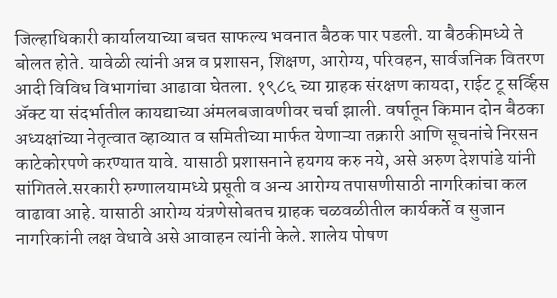जिल्हाधिकारी कार्यालयाच्या बचत साफल्य भवनात बैठक पार पडली. या बैठकीमध्ये ते बोलत होते. यावेळी त्यांनी अन्न व प्रशासन, शिक्षण, आरोग्य, परिवहन, सार्वजनिक वितरण आदी विविध विभागांचा आढावा घेतला. १९८६ च्या ग्राहक संरक्षण कायदा, राईट टू सर्व्हिस अ‍ॅक्ट या संदर्भातील कायद्याच्या अंमलबजावणीवर चर्चा झाली. वर्षातून किमान दोन बैठका अध्यक्षांच्या नेतृत्वात व्हाव्यात व समितीच्या मार्फत येणाऱ्या तक्रारी आणि सूचनांचे निरसन काटेकोरपणे करण्यात यावे. यासाठी प्रशासनाने हयगय करु नये, असे अरुण देशपांडे यांनी सांगितले.सरकारी रुग्णालयामध्ये प्रसूती व अन्य आरोग्य तपासणीसाठी नागरिकांचा कल वाढावा आहे. यासाठी आरोग्य यंत्रणेसोबतच ग्राहक चळवळीतील कार्यकर्ते व सुजान नागरिकांनी लक्ष वेधावे असे आवाहन त्यांनी केले. शालेय पोषण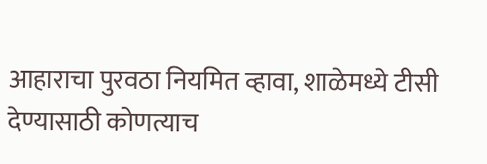आहाराचा पुरवठा नियमित व्हावा, शाळेमध्ये टीसी देण्यासाठी कोणत्याच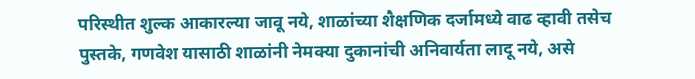परिस्थीत शुल्क आकारल्या जावू नये, शाळांच्या शैक्षणिक दर्जामध्ये वाढ व्हावी तसेच पुस्तके, गणवेश यासाठी शाळांनी नेमक्या दुकानांची अनिवार्यता लादू नये, असे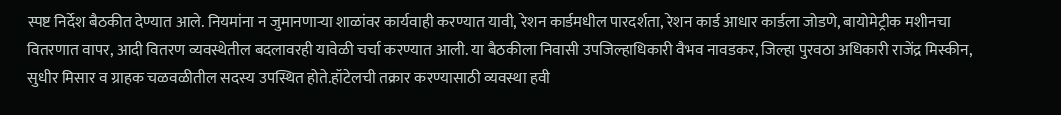स्पष्ट निर्देश बैठकीत देण्यात आले. नियमांना न जुमानणाऱ्या शाळांवर कार्यवाही करण्यात यावी, रेशन कार्डमधील पारदर्शता, रेशन कार्ड आधार कार्डला जोडणे, बायोमेट्रीक मशीनचा वितरणात वापर, आदी वितरण व्यवस्थेतील बदलावरही यावेळी चर्चा करण्यात आली. या बैठकीला निवासी उपजिल्हाधिकारी वैभव नावडकर, जिल्हा पुरवठा अधिकारी राजेंद्र मिस्कीन, सुधीर मिसार व ग्राहक चळवळीतील सदस्य उपस्थित होते.हॉटेलची तक्रार करण्यासाठी व्यवस्था हवी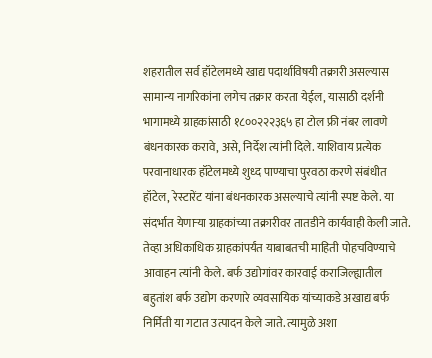शहरातील सर्व हॉटेलमध्ये खाद्य पदार्थाविषयी तक्रारी असल्यास सामान्य नागरिकांना लगेच तक्रार करता येईल, यासाठी दर्शनी भागामध्ये ग्राहकांसाठी १८००२२२३६५ हा टोल फ्री नंबर लावणे बंधनकारक करावे, असे, निर्देश त्यांनी दिले. याशिवाय प्रत्येक परवानाधारक हॉटेलमध्ये शुध्द पाण्याचा पुरवठा करणे संबंधीत हॉटेल, रेस्टारेंट यांना बंधनकारक असल्याचे त्यांनी स्पष्ट केले. या संदर्भात येणाऱ्या ग्राहकांच्या तक्रारीवर तातडीने कार्यवाही केली जाते. तेव्हा अधिकाधिक ग्राहकांपर्यंत याबाबतची माहिती पोहचविण्याचे आवाहन त्यांनी केले. बर्फ उद्योगांवर कारवाई कराजिल्ह्यातील बहुतांश बर्फ उद्योग करणारे व्यवसायिक यांच्याकडे अखाद्य बर्फ निर्मिती या गटात उत्पादन केले जाते. त्यामुळे अशा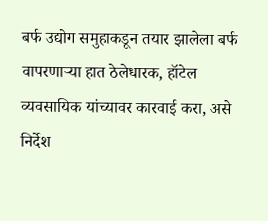बर्फ उद्योग समुहाकडून तयार झालेला बर्फ वापरणाऱ्या हात ठेलेधारक, हॉटेल व्यवसायिक यांच्यावर कारवाई करा, असे निर्देश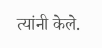त्यांनी केले.